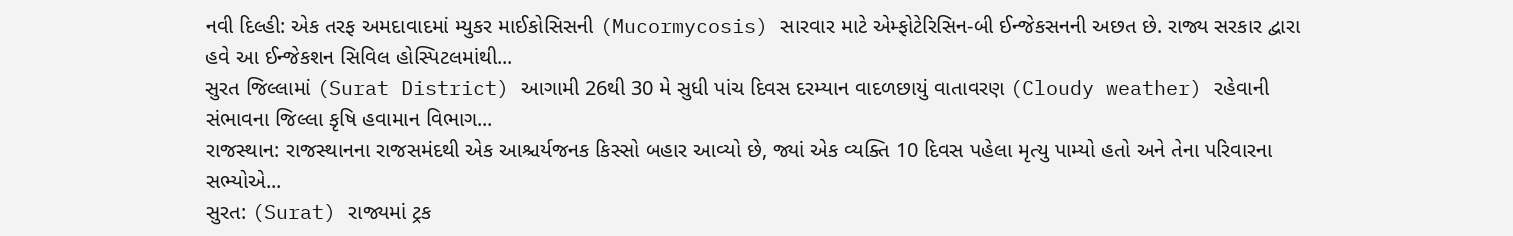નવી દિલ્હી: એક તરફ અમદાવાદમાં મ્યુકર માઈકોસિસની (Mucormycosis) સારવાર માટે એમ્ફોટેરિસિન-બી ઈન્જેકસનની અછત છે. રાજ્ય સરકાર દ્વારા હવે આ ઈન્જેકશન સિવિલ હોસ્પિટલમાંથી...
સુરત જિલ્લામાં (Surat District) આગામી 26થી 30 મે સુધી પાંચ દિવસ દરમ્યાન વાદળછાયું વાતાવરણ (Cloudy weather) રહેવાની સંભાવના જિલ્લા કૃષિ હવામાન વિભાગ...
રાજસ્થાન: રાજસ્થાનના રાજસમંદથી એક આશ્ચર્યજનક કિસ્સો બહાર આવ્યો છે, જ્યાં એક વ્યક્તિ 10 દિવસ પહેલા મૃત્યુ પામ્યો હતો અને તેના પરિવારના સભ્યોએ...
સુરત: (Surat) રાજ્યમાં ટ્રક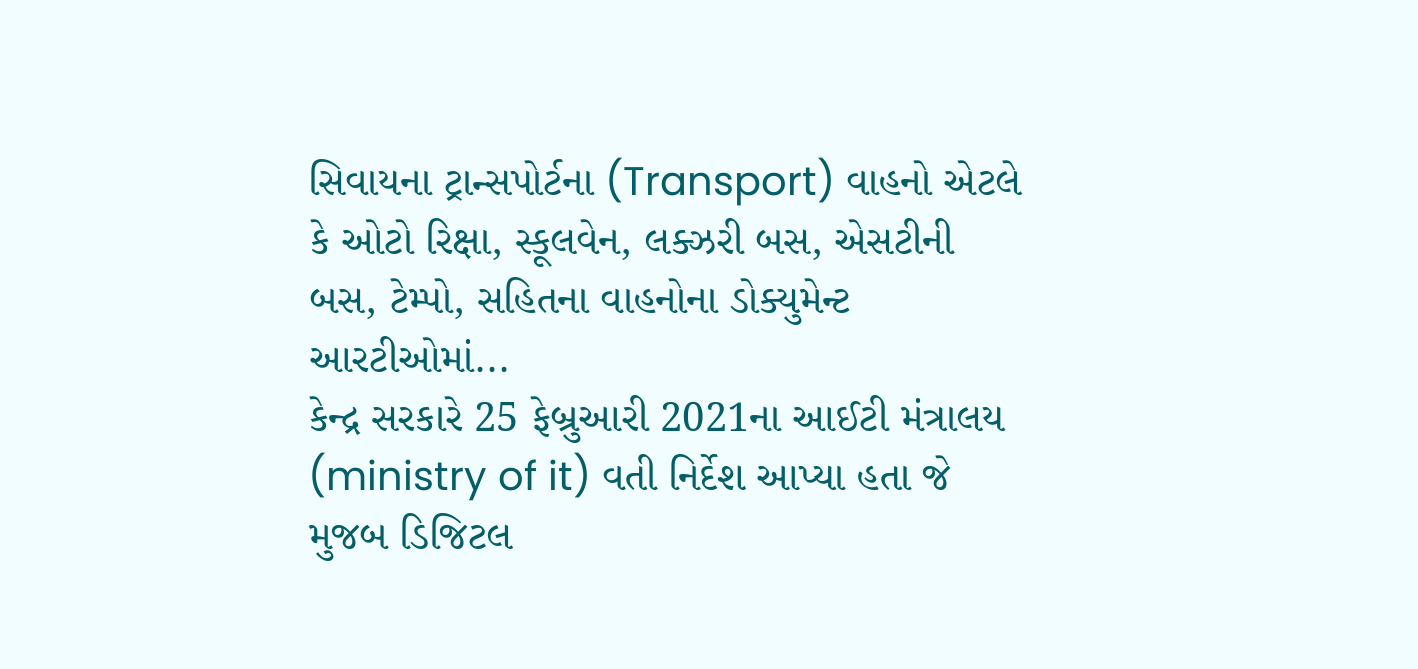સિવાયના ટ્રાન્સપોર્ટના (Transport) વાહનો એટલે કે ઓટો રિક્ષા, સ્કૂલવેન, લક્ઝરી બસ, એસટીની બસ, ટેમ્પો, સહિતના વાહનોના ડોક્યુમેન્ટ આરટીઓમાં...
કેન્દ્ર સરકારે 25 ફેબ્રુઆરી 2021ના આઈટી મંત્રાલય (ministry of it) વતી નિર્દેશ આપ્યા હતા જે મુજબ ડિજિટલ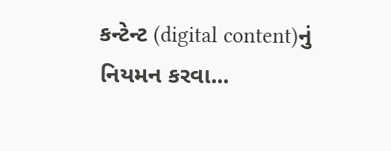કન્ટેન્ટ (digital content)નું નિયમન કરવા...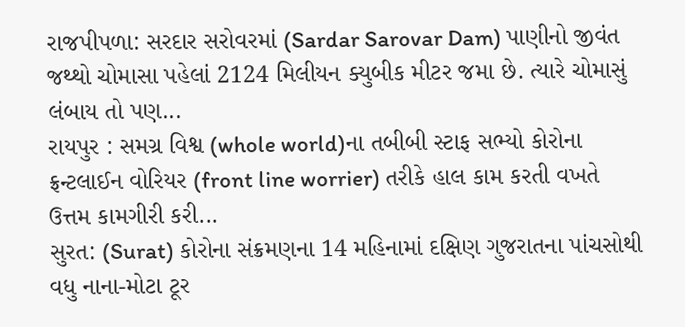રાજપીપળા: સરદાર સરોવરમાં (Sardar Sarovar Dam) પાણીનો જીવંત જથ્થો ચોમાસા પહેલાં 2124 મિલીયન ક્યુબીક મીટર જમા છે. ત્યારે ચોમાસું લંબાય તો પણ...
રાયપુર : સમગ્ર વિશ્વ (whole world)ના તબીબી સ્ટાફ સભ્યો કોરોના ફ્રન્ટલાઈન વોરિયર (front line worrier) તરીકે હાલ કામ કરતી વખતે ઉત્તમ કામગીરી કરી...
સુરત: (Surat) કોરોના સંક્રમણના 14 મહિનામાં દક્ષિણ ગુજરાતના પાંચસોથી વધુ નાના-મોટા ટૂર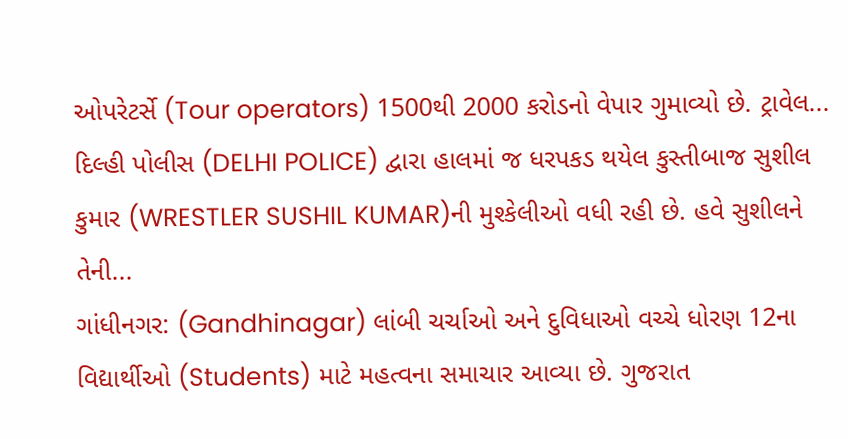ઓપરેટર્સે (Tour operators) 1500થી 2000 કરોડનો વેપાર ગુમાવ્યો છે. ટ્રાવેલ...
દિલ્હી પોલીસ (DELHI POLICE) દ્વારા હાલમાં જ ધરપકડ થયેલ કુસ્તીબાજ સુશીલ કુમાર (WRESTLER SUSHIL KUMAR)ની મુશ્કેલીઓ વધી રહી છે. હવે સુશીલને તેની...
ગાંધીનગર: (Gandhinagar) લાંબી ચર્ચાઓ અને દુવિધાઓ વચ્ચે ધોરણ 12ના વિદ્યાર્થીઓ (Students) માટે મહત્વના સમાચાર આવ્યા છે. ગુજરાત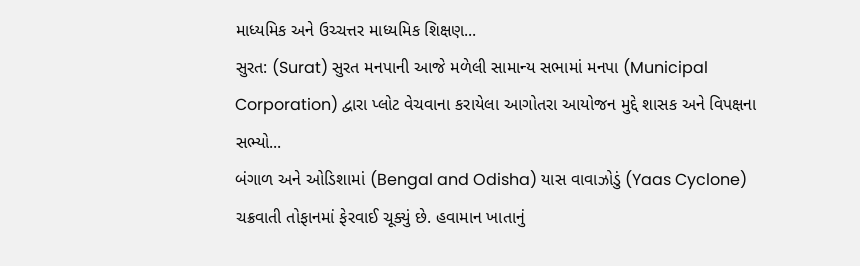માધ્યમિક અને ઉચ્ચત્તર માધ્યમિક શિક્ષણ...
સુરત: (Surat) સુરત મનપાની આજે મળેલી સામાન્ય સભામાં મનપા (Municipal Corporation) દ્વારા પ્લોટ વેચવાના કરાયેલા આગોતરા આયોજન મુદ્દે શાસક અને વિપક્ષના સભ્યો...
બંગાળ અને ઓડિશામાં (Bengal and Odisha) યાસ વાવાઝોડું (Yaas Cyclone) ચક્રવાતી તોફાનમાં ફેરવાઈ ચૂક્યું છે. હવામાન ખાતાનું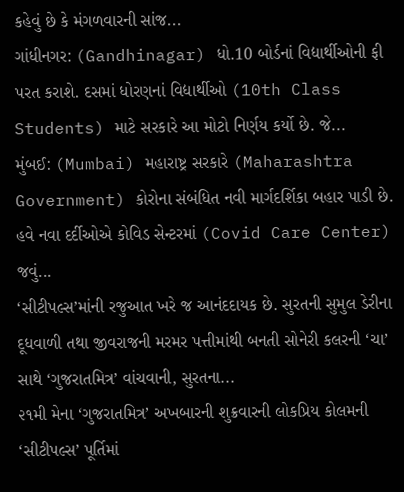કહેવું છે કે મંગળવારની સાંજ...
ગાંધીનગર: (Gandhinagar) ધો.10 બોર્ડનાં વિદ્યાર્થીઓની ફી પરત કરાશે. દસમાં ધોરણનાં વિદ્યાર્થીઓ (10th Class Students) માટે સરકારે આ મોટો નિર્ણય કર્યો છે. જે...
મુંબઈ: (Mumbai) મહારાષ્ટ્ર સરકારે (Maharashtra Government) કોરોના સંબંધિત નવી માર્ગદર્શિકા બહાર પાડી છે. હવે નવા દર્દીઓએ કોવિડ સેન્ટરમાં (Covid Care Center) જવું...
‘સીટીપલ્સ’માંની રજુઆત ખરે જ આનંદદાયક છે. સુરતની સુમુલ ડેરીના દૂધવાળી તથા જીવરાજની મરમર પત્તીમાંથી બનતી સોનેરી કલરની ‘ચા’ સાથે ‘ગુજરાતમિત્ર’ વાંચવાની, સુરતના...
૨૧મી મેના ‘ગુજરાતમિત્ર’ અખબારની શુક્રવારની લોકપ્રિય કોલમની ‘સીટીપલ્સ’ પૂર્તિમાં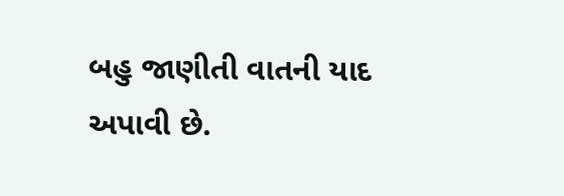બહુ જાણીતી વાતની યાદ અપાવી છે.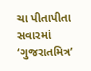ચા પીતાપીતા સવારમાં ‘ગુજરાતમિત્ર’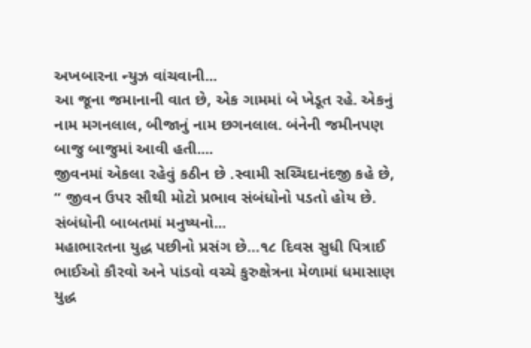અખબારના ન્યુઝ વાંચવાની...
આ જૂના જમાનાની વાત છે, એક ગામમાં બે ખેડૂત રહે. એકનું નામ મગનલાલ, બીજાનું નામ છગનલાલ. બંનેની જમીનપણ બાજુ બાજુમાં આવી હતી....
જીવનમાં એકલા રહેવું કઠીન છે .સ્વામી સચ્ચિદાનંદજી કહે છે, “ જીવન ઉપર સૌથી મોટો પ્રભાવ સંબંધોનો પડતો હોય છે. સંબંધોની બાબતમાં મનુષ્યનો...
મહાભારતના યુદ્ધ પછીનો પ્રસંગ છે…૧૮ દિવસ સુધી પિત્રાઈ ભાઈઓ કૌરવો અને પાંડવો વચ્ચે કુરુક્ષેત્રના મેળામાં ધમાસાણ યુદ્ધ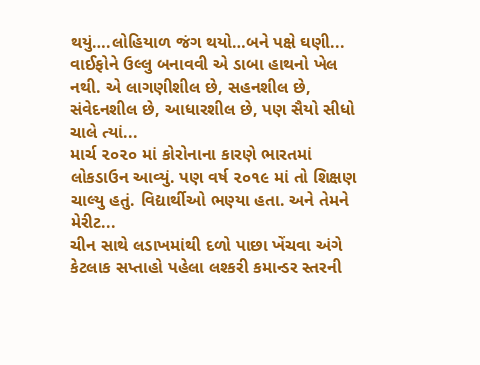થયું….લોહિયાળ જંગ થયો…બને પક્ષે ઘણી...
વાઈફોને ઉલ્લુ બનાવવી એ ડાબા હાથનો ખેલ નથી. એ લાગણીશીલ છે, સહનશીલ છે, સંવેદનશીલ છે, આધારશીલ છે, પણ સૈયો સીધો ચાલે ત્યાં...
માર્ચ ૨૦૨૦ માં કોરોનાના કારણે ભારતમાં લોકડાઉન આવ્યું. પણ વર્ષ ૨૦૧૯ માં તો શિક્ષણ ચાલ્યુ હતું. વિદ્યાર્થીઓ ભણ્યા હતા. અને તેમને મેરીટ...
ચીન સાથે લડાખમાંથી દળો પાછા ખેંચવા અંગે કેટલાક સપ્તાહો પહેલા લશ્કરી કમાન્ડર સ્તરની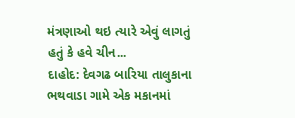મંત્રણાઓ થઇ ત્યારે એવું લાગતું હતું કે હવે ચીન...
દાહોદ: દેવગઢ બારિયા તાલુકાના ભથવાડા ગામે એક મકાનમાં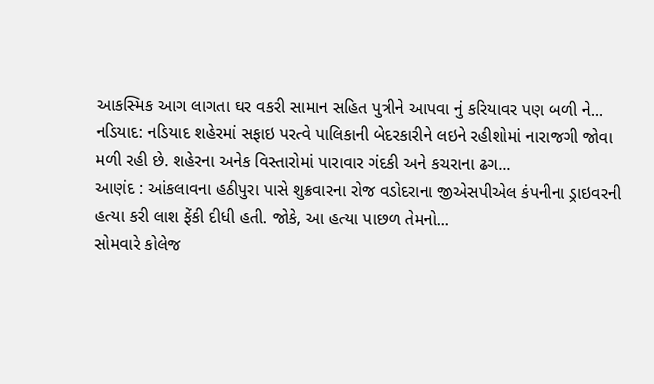આકસ્મિક આગ લાગતા ઘર વકરી સામાન સહિત પુત્રીને આપવા નું કરિયાવર પણ બળી ને...
નડિયાદ: નડિયાદ શહેરમાં સફાઇ પરત્વે પાલિકાની બેદરકારીને લઇને રહીશોમાં નારાજગી જોવા મળી રહી છે. શહેરના અનેક વિસ્તારોમાં પારાવાર ગંદકી અને કચરાના ઢગ...
આણંદ : આંકલાવના હઠીપુરા પાસે શુક્રવારના રોજ વડોદરાના જીએસપીએલ કંપનીના ડ્રાઇવરની હત્યા કરી લાશ ફેંકી દીધી હતી. જોકે, આ હત્યા પાછળ તેમનો...
સોમવારે કોલેજ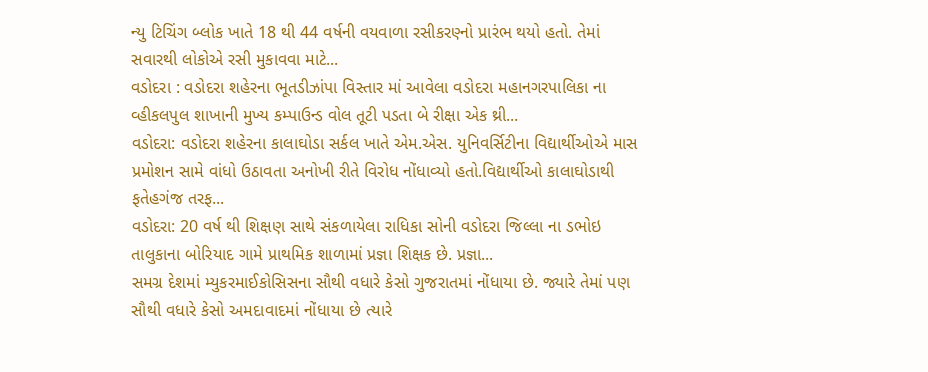ન્યુ ટિચિંગ બ્લોક ખાતે 18 થી 44 વર્ષની વયવાળા રસીકરણ્નો પ્રારંભ થયો હતો. તેમાં સવારથી લોકોએ રસી મુકાવવા માટે...
વડોદરા : વડોદરા શહેરના ભૂતડીઝાંપા વિસ્તાર માં આવેલા વડોદરા મહાનગરપાલિકા ના વ્હીકલપુલ શાખાની મુખ્ય કમ્પાઉન્ડ વોલ તૂટી પડતા બે રીક્ષા એક થ્રી...
વડોદરા: વડોદરા શહેરના કાલાઘોડા સર્કલ ખાતે એમ.એસ. યુનિવર્સિટીના વિદ્યાર્થીઓએ માસ પ્રમોશન સામે વાંધો ઉઠાવતા અનોખી રીતે વિરોધ નોંધાવ્યો હતો.વિદ્યાર્થીઓ કાલાઘોડાથી ફતેહગંજ તરફ...
વડોદરા: 20 વર્ષ થી શિક્ષણ સાથે સંકળાયેલા રાધિકા સોની વડોદરા જિલ્લા ના ડભોઇ તાલુકાના બોરિયાદ ગામે પ્રાથમિક શાળામાં પ્રજ્ઞા શિક્ષક છે. પ્રજ્ઞા...
સમગ્ર દેશમાં મ્યુકરમાઈકોસિસના સૌથી વધારે કેસો ગુજરાતમાં નોંધાયા છે. જ્યારે તેમાં પણ સૌથી વધારે કેસો અમદાવાદમાં નોંધાયા છે ત્યારે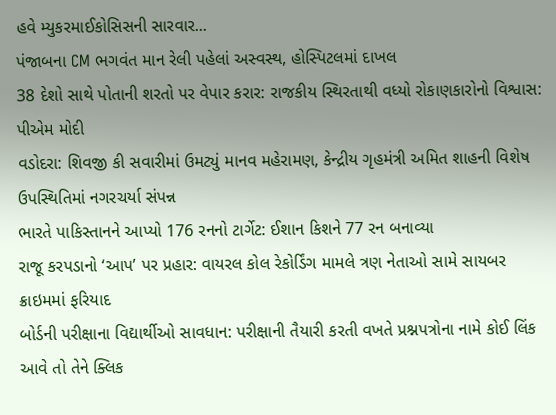હવે મ્યુકરમાઈકોસિસની સારવાર...
પંજાબના CM ભગવંત માન રેલી પહેલાં અસ્વસ્થ, હોસ્પિટલમાં દાખલ
38 દેશો સાથે પોતાની શરતો પર વેપાર કરાર: રાજકીય સ્થિરતાથી વધ્યો રોકાણકારોનો વિશ્વાસ: પીએમ મોદી
વડોદરા: શિવજી કી સવારીમાં ઉમટ્યું માનવ મહેરામણ, કેન્દ્રીય ગૃહમંત્રી અમિત શાહની વિશેષ ઉપસ્થિતિમાં નગરચર્યા સંપન્ન
ભારતે પાકિસ્તાનને આપ્યો 176 રનનો ટાર્ગેટ: ઈશાન કિશને 77 રન બનાવ્યા
રાજૂ કરપડાનો ‘આપ’ પર પ્રહાર: વાયરલ કોલ રેકોર્ડિંગ મામલે ત્રણ નેતાઓ સામે સાયબર ક્રાઇમમાં ફરિયાદ
બોર્ડની પરીક્ષાના વિદ્યાર્થીઓ સાવધાન: પરીક્ષાની તૈયારી કરતી વખતે પ્રશ્નપત્રોના નામે કોઈ લિંક આવે તો તેને ક્લિક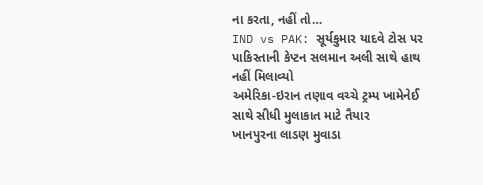ના કરતા, નહીં તો…
IND vs PAK: સૂર્યકુમાર યાદવે ટોસ પર પાકિસ્તાની કેપ્ટન સલમાન અલી સાથે હાથ નહીં મિલાવ્યો
અમેરિકા-ઇરાન તણાવ વચ્ચે ટ્રમ્પ ખામેનેઈ સાથે સીધી મુલાકાત માટે તૈયાર
ખાનપુરના લાડણ મુવાડા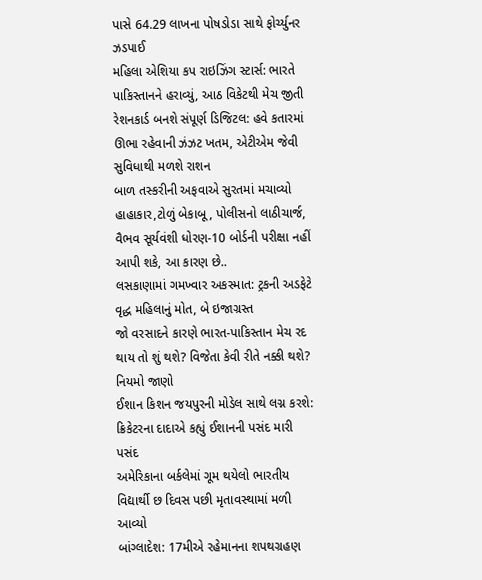પાસે 64.29 લાખના પોષડોડા સાથે ફોર્ચ્યુનર ઝડપાઈ
મહિલા એશિયા કપ રાઇઝિંગ સ્ટાર્સ: ભારતે પાકિસ્તાનને હરાવ્યું, આઠ વિકેટથી મેચ જીતી
રેશનકાર્ડ બનશે સંપૂર્ણ ડિજિટલ: હવે કતારમાં ઊભા રહેવાની ઝંઝટ ખતમ, એટીએમ જેવી સુવિધાથી મળશે રાશન
બાળ તસ્કરીની અફવાએ સુરતમાં મચાવ્યો હાહાકાર,ટોળું બેકાબૂ, પોલીસનો લાઠીચાર્જ,
વૈભવ સૂર્યવંશી ધોરણ-10 બોર્ડની પરીક્ષા નહીં આપી શકે, આ કારણ છે..
લસકાણામાં ગમખ્વાર અકસ્માત: ટ્રકની અડફેટે વૃદ્ધ મહિલાનું મોત, બે ઇજાગ્રસ્ત
જો વરસાદને કારણે ભારત-પાકિસ્તાન મેચ રદ થાય તો શું થશે? વિજેતા કેવી રીતે નક્કી થશે? નિયમો જાણો
ઈશાન કિશન જયપુરની મોડેલ સાથે લગ્ન કરશે: ક્રિકેટરના દાદાએ કહ્યું ઈશાનની પસંદ મારી પસંદ
અમેરિકાના બર્કલેમાં ગૂમ થયેલો ભારતીય વિદ્યાર્થી છ દિવસ પછી મૃતાવસ્થામાં મળી આવ્યો
બાંગ્લાદેશ: 17મીએ રહેમાનના શપથગ્રહણ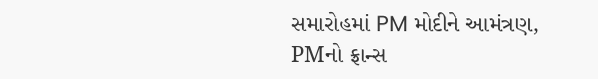સમારોહમાં PM મોદીને આમંત્રણ, PMનો ફ્રાન્સ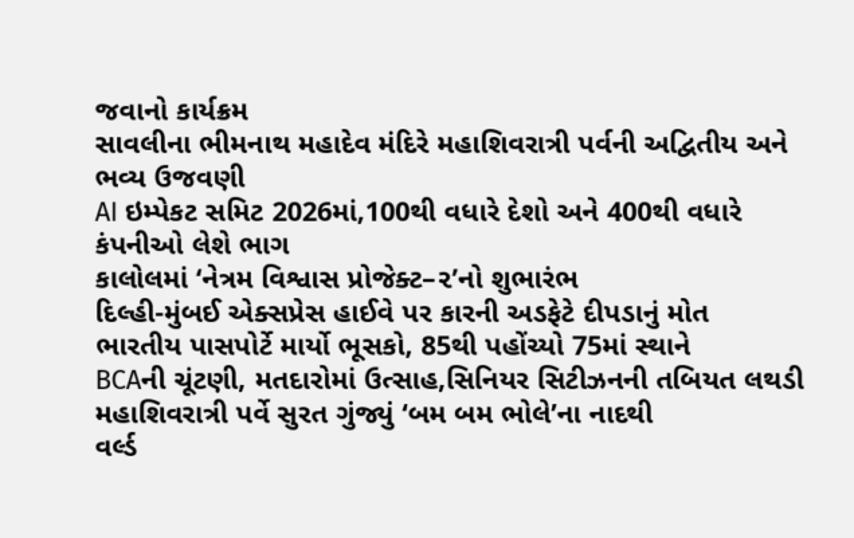જવાનો કાર્યક્રમ
સાવલીના ભીમનાથ મહાદેવ મંદિરે મહાશિવરાત્રી પર્વની અદ્વિતીય અને ભવ્ય ઉજવણી
AI ઇમ્પેકટ સમિટ 2026માં,100થી વધારે દેશો અને 400થી વધારે કંપનીઓ લેશે ભાગ
કાલોલમાં ‘નેત્રમ વિશ્વાસ પ્રોજેક્ટ–૨’નો શુભારંભ
દિલ્હી-મુંબઈ એક્સપ્રેસ હાઈવે પર કારની અડફેટે દીપડાનું મોત
ભારતીય પાસપોર્ટે માર્યો ભૂસકો, 85થી પહોંચ્યો 75માં સ્થાને
BCAની ચૂંટણી, મતદારોમાં ઉત્સાહ,સિનિયર સિટીઝનની તબિયત લથડી
મહાશિવરાત્રી પર્વે સુરત ગુંજ્યું ‘બમ બમ ભોલે’ના નાદથી
વર્લ્ડ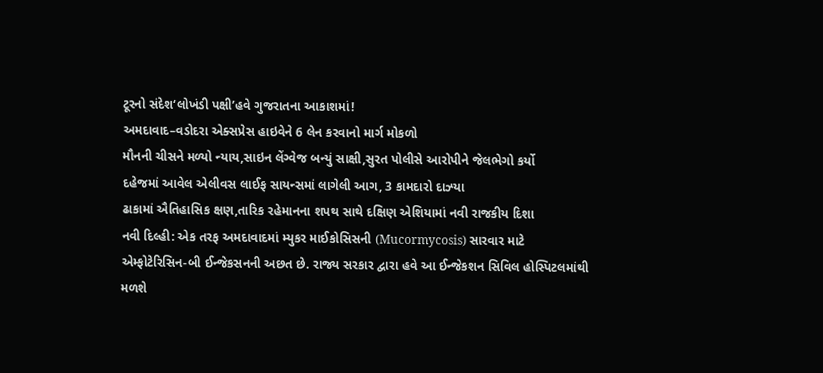ટૂરનો સંદેશ‘લોખંડી પક્ષી’હવે ગુજરાતના આકાશમાં!
અમદાવાદ–વડોદરા એક્સપ્રેસ હાઇવેને 6 લેન કરવાનો માર્ગ મોકળો
મૌનની ચીસને મળ્યો ન્યાય,સાઇન લેંગ્વેજ બન્યું સાક્ષી,સુરત પોલીસે આરોપીને જેલભેગો કર્યો
દહેજમાં આવેલ એલીવસ લાઈફ સાયન્સમાં લાગેલી આગ, 3 કામદારો દાઝ્યા
ઢાકામાં ઐતિહાસિક ક્ષણ,તારિક રહેમાનના શપથ સાથે દક્ષિણ એશિયામાં નવી રાજકીય દિશા
નવી દિલ્હી: એક તરફ અમદાવાદમાં મ્યુકર માઈકોસિસની (Mucormycosis) સારવાર માટે એમ્ફોટેરિસિન-બી ઈન્જેકસનની અછત છે. રાજ્ય સરકાર દ્વારા હવે આ ઈન્જેકશન સિવિલ હોસ્પિટલમાંથી મળશે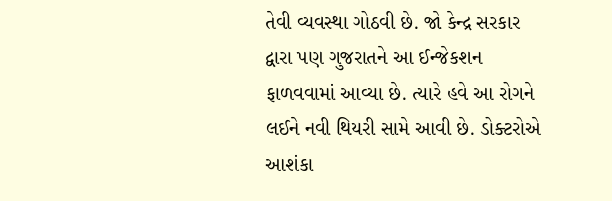તેવી વ્યવસ્થા ગોઠવી છે. જો કેન્દ્ર સરકાર દ્વારા પણ ગુજરાતને આ ઈન્જેકશન ફાળવવામાં આવ્યા છે. ત્યારે હવે આ રોગને લઈને નવી થિયરી સામે આવી છે. ડોક્ટરોએ આશંકા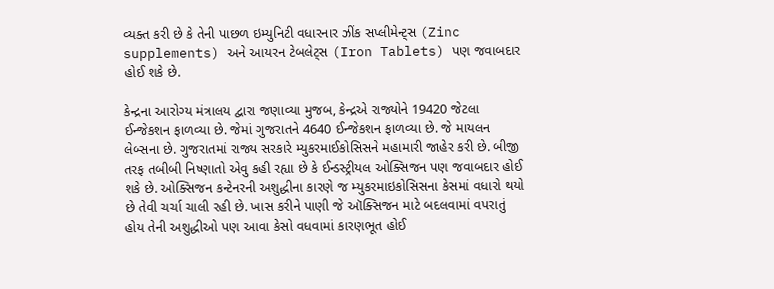વ્યક્ત કરી છે કે તેની પાછળ ઇમ્યુનિટી વધારનાર ઝીંક સપ્લીમેન્ટ્સ (Zinc supplements) અને આયરન ટેબલેટ્સ (Iron Tablets) પણ જવાબદાર હોઈ શકે છે.

કેન્દ્રના આરોગ્ય મંત્રાલય દ્વારા જણાવ્યા મુજબ, કેન્દ્રએ રાજ્યોને 19420 જેટલા ઈન્જેકશન ફાળવ્યા છે. જેમાં ગુજરાતને 4640 ઈન્જેકશન ફાળવ્યા છે. જે માયલન લેબ્સના છે. ગુજરાતમાં રાજ્ય સરકારે મ્યુકરમાઈકોસિસને મહામારી જાહેર કરી છે. બીજી તરફ તબીબી નિષ્ણાતો એવુ કહી રહ્યા છે કે ઈન્ડસ્ટ્રીયલ ઓક્સિજન પણ જવાબદાર હોઈ શકે છે. ઓક્સિજન કન્ટેનરની અશુદ્ધીના કારણે જ મ્યુકરમાઇકોસિસના કેસમાં વધારો થયો છે તેવી ચર્ચા ચાલી રહી છે. ખાસ કરીને પાણી જે ઑક્સિજન માટે બદલવામાં વપરાતું હોય તેની અશુદ્ધીઓ પણ આવા કેસો વધવામાં કારણભૂત હોઈ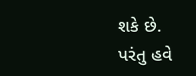શકે છે.
પરંતુ હવે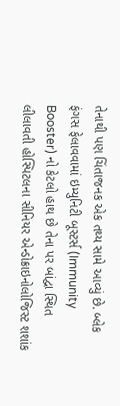તેનાથી પણ ચિંતાજનક એક તથ્ય સામે આવ્યું છે. બ્લેક ફંગસ ફેલાવવામાં ઇમ્યુનિટી બૂસ્ટર્સ (Immunity Booster) નો કેટલો હાથ છે તેના પર બાંદ્વા સ્થિત લીલાવતી હોસ્પિટલના સીનિયર એન્ડોક્રાઇનોલોજિસ્ટ શશાંક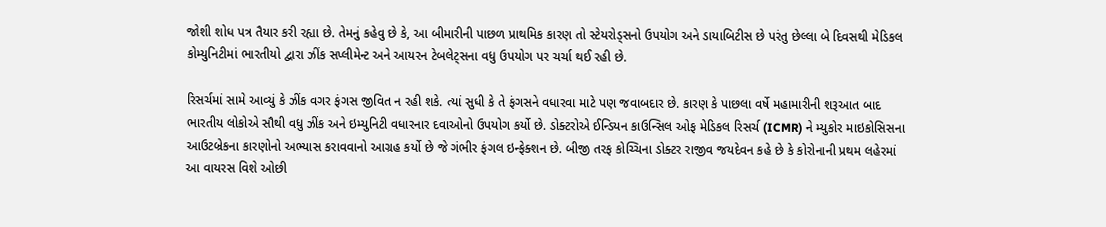જોશી શોધ પત્ર તૈયાર કરી રહ્યા છે. તેમનું કહેવુ છે કે, આ બીમારીની પાછળ પ્રાથમિક કારણ તો સ્ટેયરોડ્સનો ઉપયોગ અને ડાયાબિટીસ છે પરંતુ છેલ્લા બે દિવસથી મેડિકલ કોમ્યુનિટીમાં ભારતીયો દ્વારા ઝીંક સપ્લીમેન્ટ અને આયરન ટેબલેટ્સના વધુ ઉપયોગ પર ચર્ચા થઈ રહી છે.

રિસર્ચમાં સામે આવ્યું કે ઝીંક વગર ફંગસ જીવિત ન રહી શકે. ત્યાં સુધી કે તે ફંગસને વધારવા માટે પણ જવાબદાર છે. કારણ કે પાછલા વર્ષે મહામારીની શરૂઆત બાદ ભારતીય લોકોએ સૌથી વધુ ઝીંક અને ઇમ્યુનિટી વધારનાર દવાઓનો ઉપયોગ કર્યો છે. ડોક્ટરોએ ઈન્ડિયન કાઉન્સિલ ઓફ મેડિકલ રિસર્ચ (ICMR) ને મ્યુકોર માઇકોસિસના આઉટબ્રેકના કારણોનો અભ્યાસ કરાવવાનો આગ્રહ કર્યો છે જે ગંભીર ફંગલ ઇન્ફેક્શન છે. બીજી તરફ કોચ્ચિના ડોક્ટર રાજીવ જયદેવન કહે છે કે કોરોનાની પ્રથમ લહેરમાં આ વાયરસ વિશે ઓછી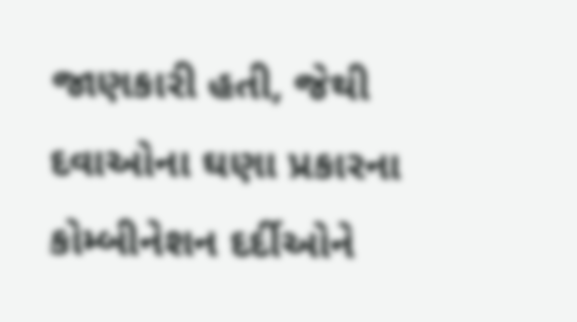જાણકારી હતી, જેથી દવાઓના ઘણા પ્રકારના કોમ્બીનેશન દર્દીઓને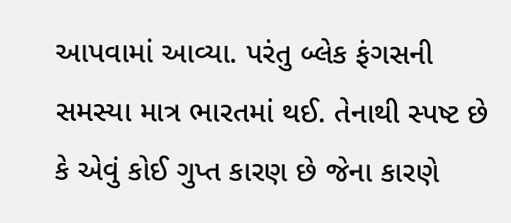આપવામાં આવ્યા. પરંતુ બ્લેક ફંગસની સમસ્યા માત્ર ભારતમાં થઈ. તેનાથી સ્પષ્ટ છે કે એવું કોઈ ગુપ્ત કારણ છે જેના કારણે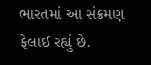ભારતમાં આ સંક્રમણ ફેલાઈ રહ્યું છે.